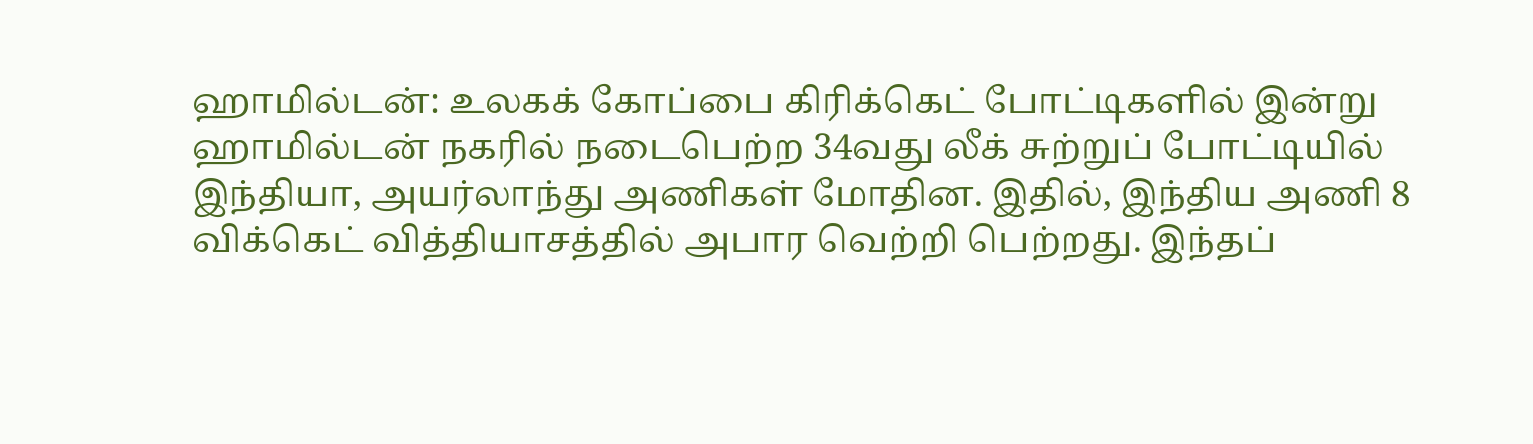ஹாமில்டன்: உலகக் கோப்பை கிரிக்கெட் போட்டிகளில் இன்று ஹாமில்டன் நகரில் நடைபெற்ற 34வது லீக் சுற்றுப் போட்டியில் இந்தியா, அயர்லாந்து அணிகள் மோதின. இதில், இந்திய அணி 8 விக்கெட் வித்தியாசத்தில் அபார வெற்றி பெற்றது. இந்தப்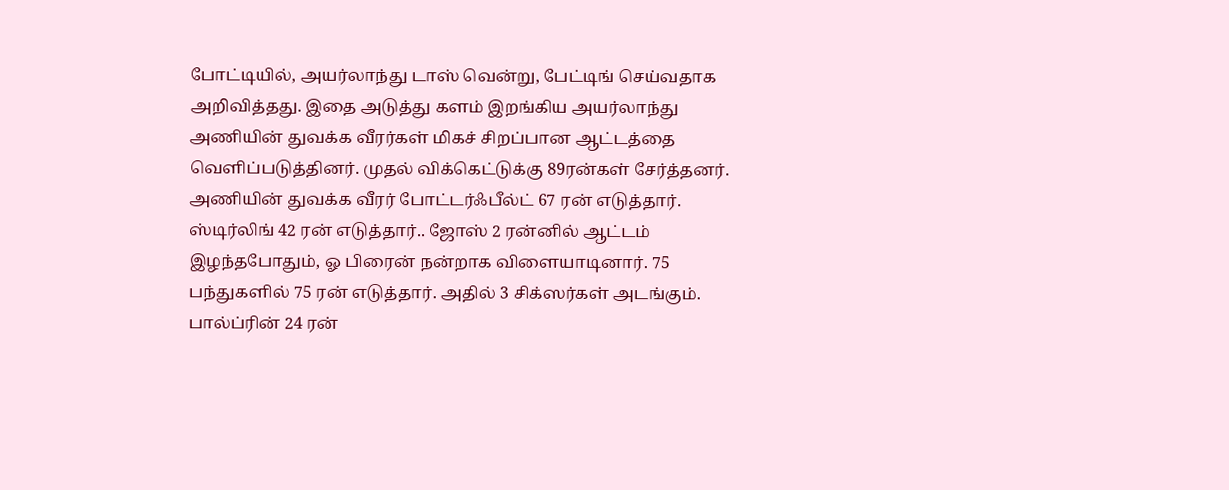போட்டியில், அயர்லாந்து டாஸ் வென்று, பேட்டிங் செய்வதாக அறிவித்தது. இதை அடுத்து களம் இறங்கிய அயர்லாந்து அணியின் துவக்க வீரர்கள் மிகச் சிறப்பான ஆட்டத்தை வெளிப்படுத்தினர். முதல் விக்கெட்டுக்கு 89ரன்கள் சேர்த்தனர். அணியின் துவக்க வீரர் போட்டர்ஃபீல்ட் 67 ரன் எடுத்தார். ஸ்டிர்லிங் 42 ரன் எடுத்தார்.. ஜோஸ் 2 ரன்னில் ஆட்டம் இழந்தபோதும், ஓ பிரைன் நன்றாக விளையாடினார். 75 பந்துகளில் 75 ரன் எடுத்தார். அதில் 3 சிக்ஸர்கள் அடங்கும். பால்ப்ரின் 24 ரன்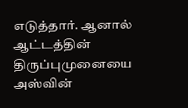எடுத்தார். ஆனால் ஆட்டத்தின் திருப்புமுனையை அஸ்வின்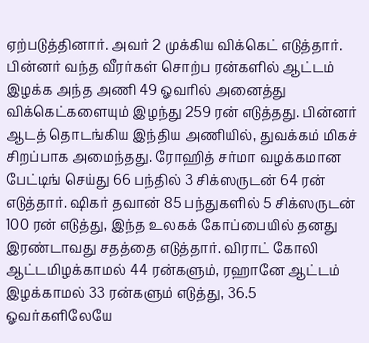ஏற்படுத்தினார். அவர் 2 முக்கிய விக்கெட் எடுத்தார். பின்னர் வந்த வீரர்கள் சொற்ப ரன்களில் ஆட்டம் இழக்க அந்த அணி 49 ஓவரில் அனைத்து விக்கெட்களையும் இழந்து 259 ரன் எடுத்தது. பின்னர் ஆடத் தொடங்கிய இந்திய அணியில், துவக்கம் மிகச் சிறப்பாக அமைந்தது. ரோஹித் சர்மா வழக்கமான பேட்டிங் செய்து 66 பந்தில் 3 சிக்ஸருடன் 64 ரன் எடுத்தார். ஷிகர் தவான் 85 பந்துகளில் 5 சிக்ஸருடன் 100 ரன் எடுத்து, இந்த உலகக் கோப்பையில் தனது இரண்டாவது சதத்தை எடுத்தார். விராட் கோலி ஆட்டமிழக்காமல் 44 ரன்களும், ரஹானே ஆட்டம் இழக்காமல் 33 ரன்களும் எடுத்து, 36.5 ஓவர்களிலேயே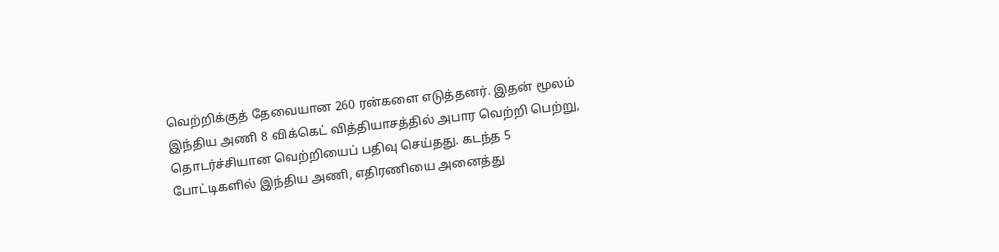வெற்றிக்குத் தேவையான 260 ரன்களை எடுத்தனர். இதன் மூலம் இந்திய அணி 8 விக்கெட் வித்தியாசத்தில் அபார வெற்றி பெற்று, தொடர்ச்சியான வெற்றியைப் பதிவு செய்தது. கடந்த 5 போட்டிகளில் இந்திய அணி, எதிரணியை அனைத்து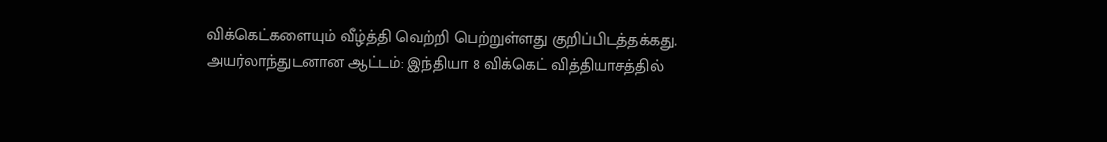விக்கெட்களையும் வீழ்த்தி வெற்றி பெற்றுள்ளது குறிப்பிடத்தக்கது.
அயர்லாந்துடனான ஆட்டம்: இந்தியா 8 விக்கெட் வித்தியாசத்தில்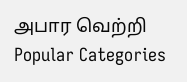அபார வெற்றி
Popular Categories